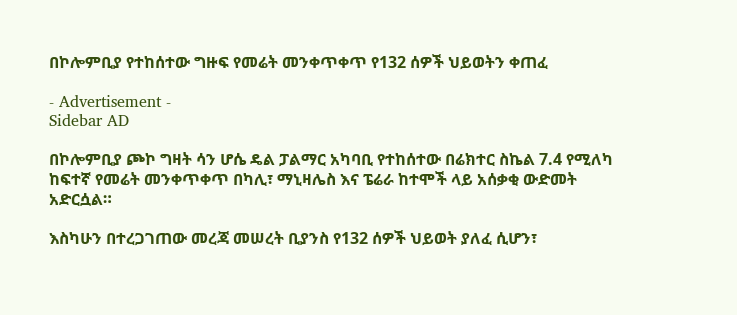በኮሎምቢያ የተከሰተው ግዙፍ የመሬት መንቀጥቀጥ የ132 ሰዎች ህይወትን ቀጠፈ

- Advertisement -
Sidebar AD

በኮሎምቢያ ጮኮ ግዛት ሳን ሆሴ ዴል ፓልማር አካባቢ የተከሰተው በሬክተር ስኬል 7.4 የሚለካ ከፍተኛ የመሬት መንቀጥቀጥ በካሊ፣ ማኒዛሌስ እና ፔሬራ ከተሞች ላይ አሰቃቂ ውድመት አድርሷል።

እስካሁን በተረጋገጠው መረጃ መሠረት ቢያንስ የ132 ሰዎች ህይወት ያለፈ ሲሆን፣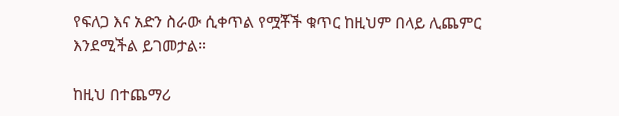የፍለጋ እና አድን ስራው ሲቀጥል የሟቾች ቁጥር ከዚህም በላይ ሊጨምር እንደሚችል ይገመታል።

ከዚህ በተጨማሪ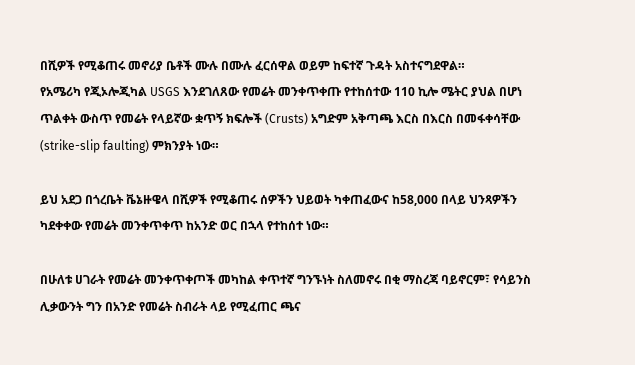በሺዎች የሚቆጠሩ መኖሪያ ቤቶች ሙሉ በሙሉ ፈርሰዋል ወይም ከፍተኛ ጉዳት አስተናግደዋል።
የአሜሪካ የጂኦሎጂካል USGS እንደገለጸው የመሬት መንቀጥቀጡ የተከሰተው 110 ኪሎ ሜትር ያህል በሆነ ጥልቀት ውስጥ የመሬት የላይኛው ቋጥኝ ክፍሎች (Crusts) አግድም አቅጣጫ እርስ በእርስ በመፋቀሳቸው (strike-slip faulting) ምክንያት ነው።

ይህ አደጋ በጎረቤት ቬኔዙዌላ በሺዎች የሚቆጠሩ ሰዎችን ህይወት ካቀጠፈውና ከ58,000 በላይ ህንጻዎችን ካደቀቀው የመሬት መንቀጥቀጥ ከአንድ ወር በኋላ የተከሰተ ነው።

በሁለቱ ሀገራት የመሬት መንቀጥቀጦች መካከል ቀጥተኛ ግንኙነት ስለመኖሩ በቂ ማስረጃ ባይኖርም፣ የሳይንስ ሊቃውንት ግን በአንድ የመሬት ስብራት ላይ የሚፈጠር ጫና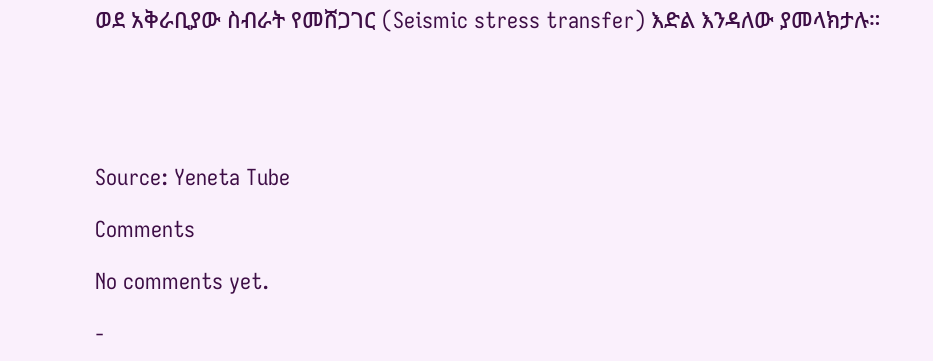ወደ አቅራቢያው ስብራት የመሸጋገር (Seismic stress transfer) እድል እንዳለው ያመላክታሉ።





Source: Yeneta Tube

Comments

No comments yet.

-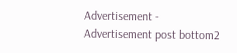Advertisement -
Advertisement post bottom2